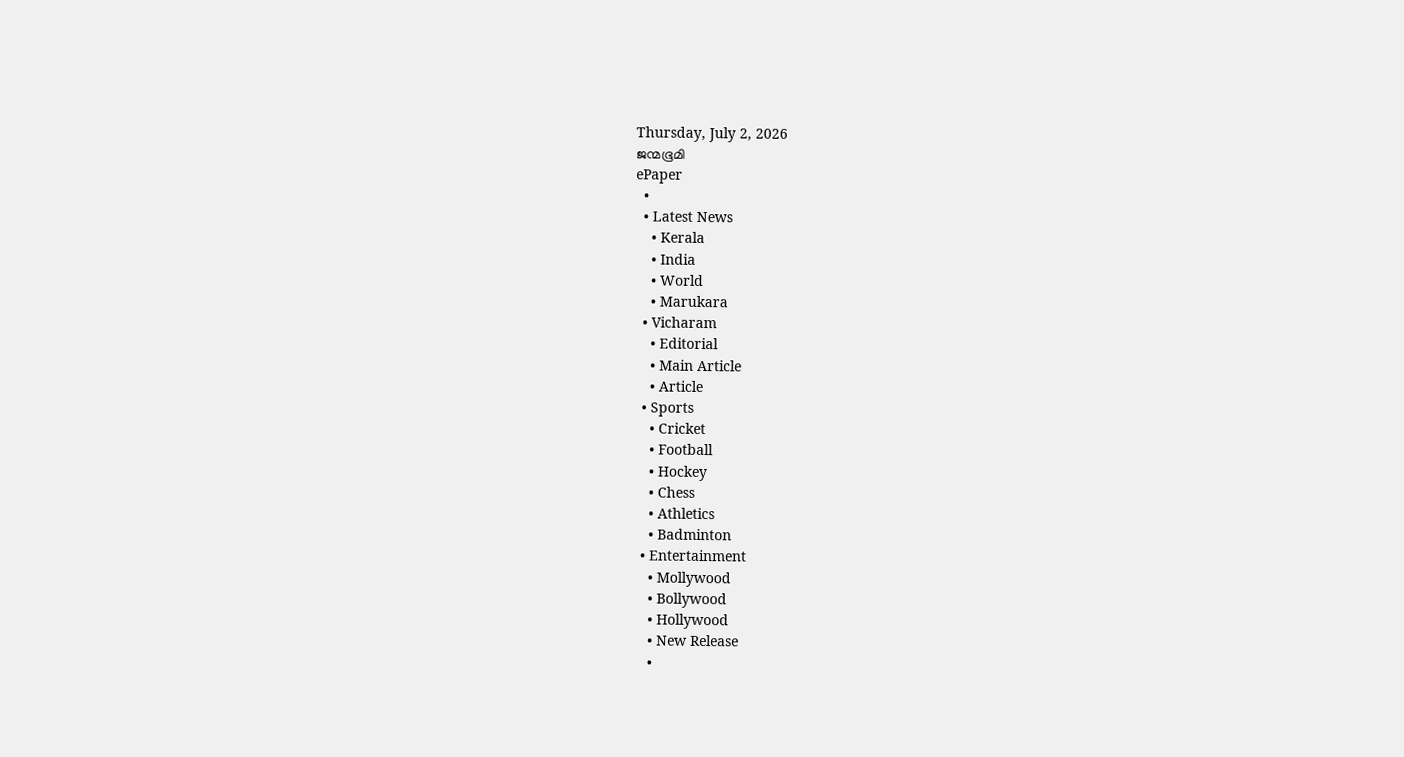Thursday, July 2, 2026
ജന്മഭൂമി
ePaper
  •
  • Latest News
    • Kerala
    • India
    • World
    • Marukara
  • Vicharam
    • Editorial
    • Main Article
    • Article
  • Sports
    • Cricket
    • Football
    • Hockey
    • Chess
    • Athletics
    • Badminton
  • Entertainment
    • Mollywood
    • Bollywood
    • Hollywood
    • New Release
    •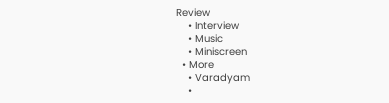Review
    • Interview
    • Music
    • Miniscreen
  • More
    • Varadyam
    •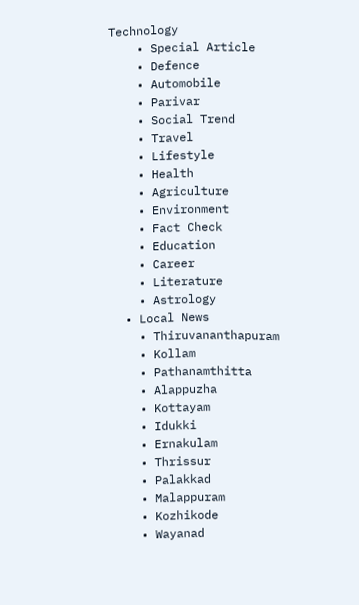Technology
    • Special Article
    • Defence
    • Automobile
    • Parivar
    • Social Trend
    • Travel
    • Lifestyle
    • Health
    • Agriculture
    • Environment
    • Fact Check
    • Education
    • Career
    • Literature
    • Astrology
  • Local News
    • Thiruvananthapuram
    • Kollam
    • Pathanamthitta
    • Alappuzha
    • Kottayam
    • Idukki
    • Ernakulam
    • Thrissur
    • Palakkad
    • Malappuram
    • Kozhikode
    • Wayanad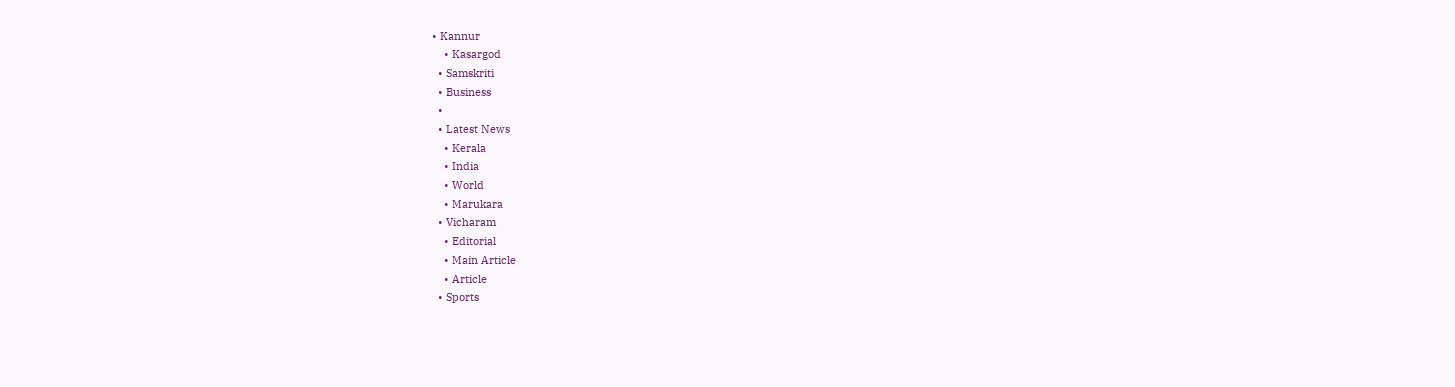• Kannur
    • Kasargod
  • Samskriti
  • Business
  •
  • Latest News
    • Kerala
    • India
    • World
    • Marukara
  • Vicharam
    • Editorial
    • Main Article
    • Article
  • Sports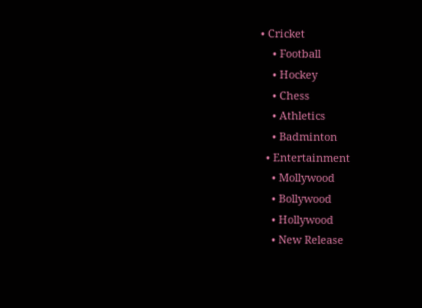• Cricket
    • Football
    • Hockey
    • Chess
    • Athletics
    • Badminton
  • Entertainment
    • Mollywood
    • Bollywood
    • Hollywood
    • New Release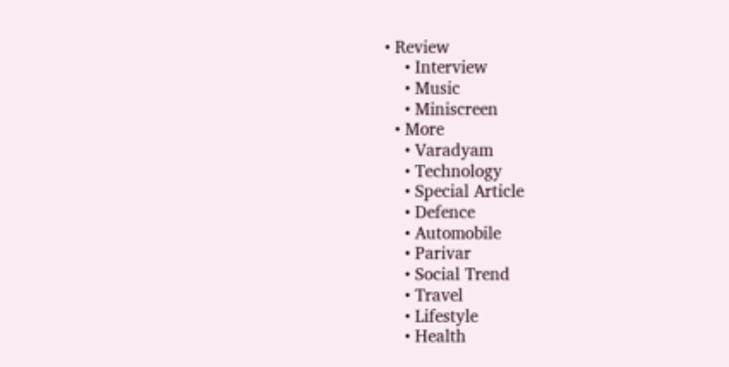• Review
    • Interview
    • Music
    • Miniscreen
  • More
    • Varadyam
    • Technology
    • Special Article
    • Defence
    • Automobile
    • Parivar
    • Social Trend
    • Travel
    • Lifestyle
    • Health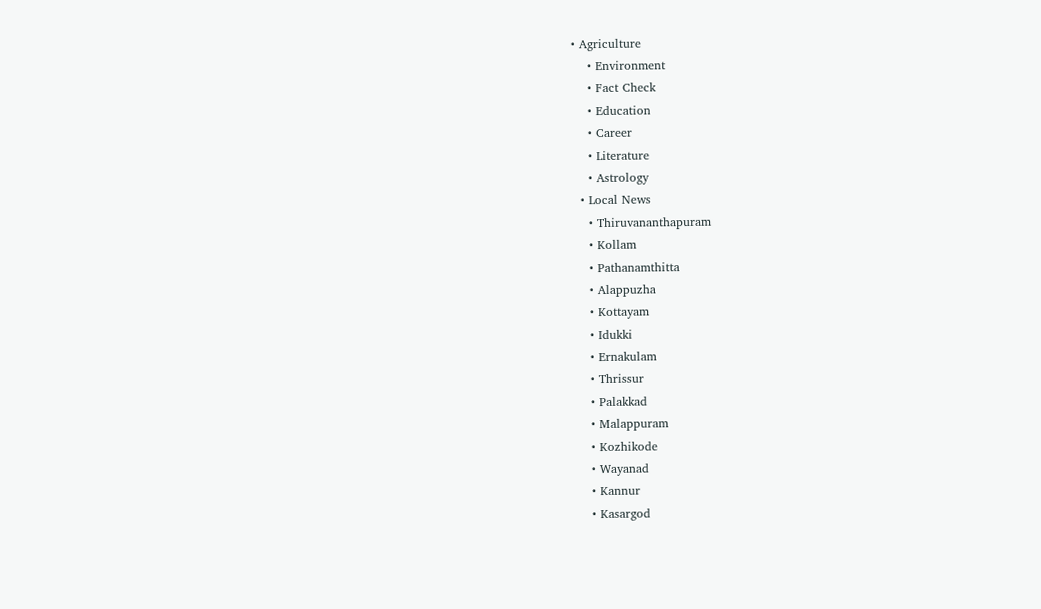• Agriculture
    • Environment
    • Fact Check
    • Education
    • Career
    • Literature
    • Astrology
  • Local News
    • Thiruvananthapuram
    • Kollam
    • Pathanamthitta
    • Alappuzha
    • Kottayam
    • Idukki
    • Ernakulam
    • Thrissur
    • Palakkad
    • Malappuram
    • Kozhikode
    • Wayanad
    • Kannur
    • Kasargod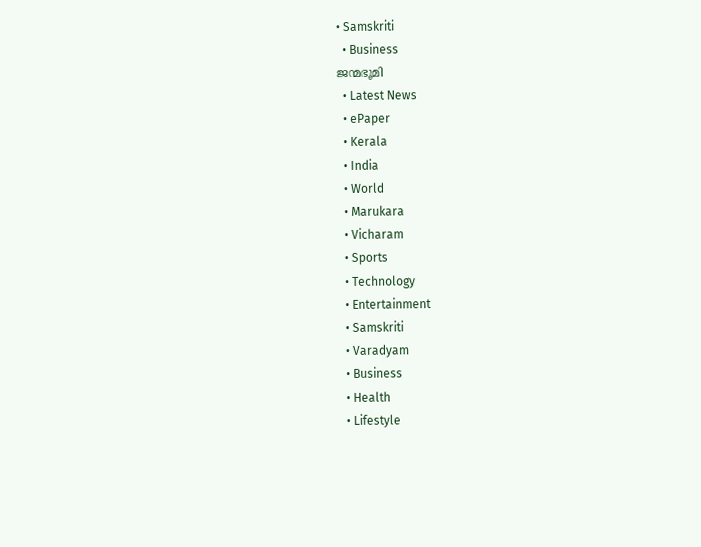• Samskriti
  • Business
ജന്മഭൂമി
  • Latest News
  • ePaper
  • Kerala
  • India
  • World
  • Marukara
  • Vicharam
  • Sports
  • Technology
  • Entertainment
  • Samskriti
  • Varadyam
  • Business
  • Health
  • Lifestyle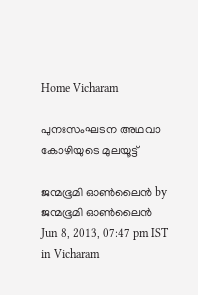Home Vicharam

പുനഃസംഘടന അഥവാ കോഴിയുടെ മുലയൂട്ട്‌

ജന്മഭൂമി ഓണ്‍ലൈന്‍ by ജന്മഭൂമി ഓണ്‍ലൈന്‍
Jun 8, 2013, 07:47 pm IST
in Vicharam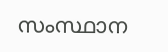സംസ്ഥാന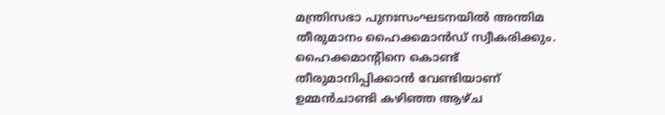മന്ത്രിസഭാ പുനഃസംഘടനയില്‍ അന്തിമ തീരുമാനം ഹൈക്കമാന്‍ഡ്‌ സ്വീകരിക്കും. ഹൈക്കമാന്റിനെ കൊണ്ട്‌ തീരുമാനിപ്പിക്കാന്‍ വേണ്ടിയാണ്‌ ഉമ്മന്‍ചാണ്ടി കഴിഞ്ഞ ആഴ്ച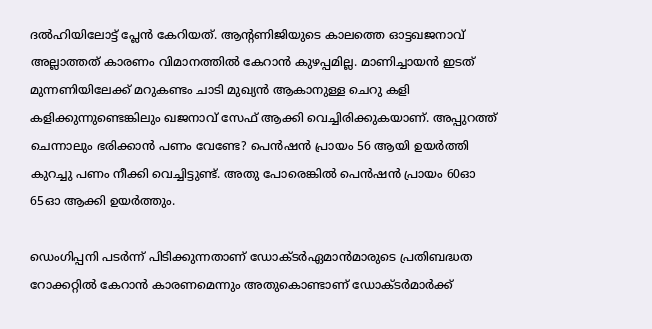ദല്‍ഹിയിലോട്ട്‌ പ്ലേന്‍ കേറിയത്‌. ആന്‍റണിജിയുടെ കാലത്തെ ഓട്ടഖജനാവ്‌ അല്ലാത്തത്‌ കാരണം വിമാനത്തില്‍ കേറാന്‍ കുഴപ്പമില്ല. മാണിച്ചായന്‍ ഇടത്‌ മുന്നണിയിലേക്ക്‌ മറുകണ്ടം ചാടി മുഖ്യന്‍ ആകാനുള്ള ചെറു കളി കളിക്കുന്നുണ്ടെങ്കിലും ഖജനാവ്‌ സേഫ്‌ ആക്കി വെച്ചിരിക്കുകയാണ്‌. അപ്പുറത്ത്‌ ചെന്നാലും ഭരിക്കാന്‍ പണം വേണ്ടേ? പെന്‍ഷന്‍ പ്രായം 56 ആയി ഉയര്‍ത്തി കുറച്ചു പണം നീക്കി വെച്ചിട്ടുണ്ട്‌. അതു പോരെങ്കില്‍ പെന്‍ഷന്‍ പ്രായം 60ഓ 65ഓ ആക്കി ഉയര്‍ത്തും.

ഡെംഗിപ്പനി പടര്‍ന്ന്‌ പിടിക്കുന്നതാണ്‌ ഡോക്ടര്‍ഏമാന്‍മാരുടെ പ്രതിബദ്ധത റോക്കറ്റില്‍ കേറാന്‍ കാരണമെന്നും അതുകൊണ്ടാണ്‌ ഡോക്ടര്‍മാര്‍ക്ക്‌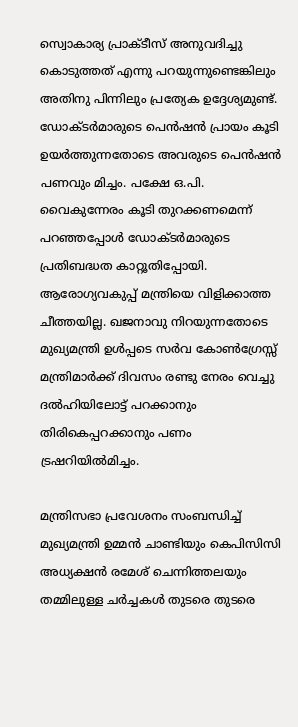സ്വ‍ൊകാര്യ പ്രാക്ടീസ്‌ അനുവദിച്ചു കൊടുത്തത്‌ എന്നു പറയുന്നുണ്ടെങ്കിലും അതിനു പിന്നിലും പ്രത്യേക ഉദ്ദേശ്യമുണ്ട്‌. ഡോക്ടര്‍മാരുടെ പെന്‍ഷന്‍ പ്രായം കൂടി ഉയര്‍ത്തുന്നതോടെ അവരുടെ പെന്‍ഷന്‍ പണവും മിച്ചം. പക്ഷേ ഒ.പി. വൈകുന്നേരം കൂടി തുറക്കണമെന്ന്‌ പറഞ്ഞപ്പോള്‍ ഡോക്ടര്‍മാരുടെ പ്രതിബദ്ധത കാറ്റൂതിപ്പോയി. ആരോഗ്യവകുപ്പ്‌ മന്ത്രിയെ വിളിക്കാത്ത ചീത്തയില്ല. ഖജനാവു നിറയുന്നതോടെ മുഖ്യമന്ത്രി ഉള്‍പ്പടെ സര്‍വ കോണ്‍ഗ്രേസ്സ്‌ മന്ത്രിമാര്‍ക്ക്‌ ദിവസം രണ്ടു നേരം വെച്ചു ദല്‍ഹിയിലോട്ട്‌ പറക്കാനും തിരികെപ്പറക്കാനും പണം ട്രഷറിയില്‍മിച്ചം.

മന്ത്രിസഭാ പ്രവേശനം സംബന്ധിച്ച്‌ മുഖ്യമന്ത്രി ഉമ്മന്‍ ചാണ്ടിയും കെപിസിസി അധ്യക്ഷന്‍ രമേശ്‌ ചെന്നിത്തലയും തമ്മിലുള്ള ചര്‍ച്ചകള്‍ തുടരെ തുടരെ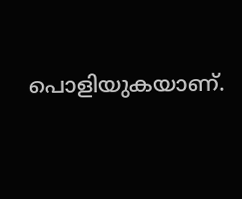പൊളിയുകയാണ്‌.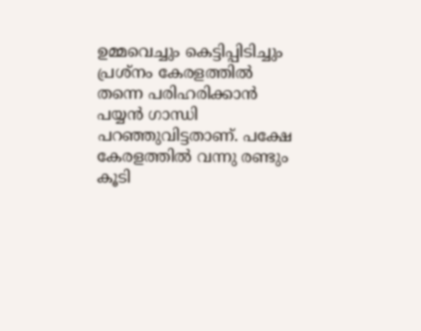ഉമ്മവെച്ചും കെട്ടിപ്പിടിച്ചും പ്രശ്നം കേരളത്തില്‍ തന്നെ പരിഹരിക്കാന്‍ പയ്യന്‍ ഗാന്ധി പറഞ്ഞുവിട്ടതാണ്‌. പക്ഷേ കേരളത്തില്‍ വന്നു രണ്ടും കൂടി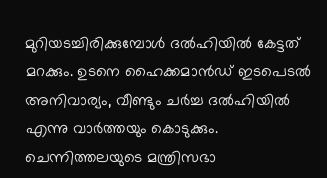മുറിയടച്ചിരിക്കുമ്പോള്‍ ദല്‍ഹിയില്‍ കേട്ടത്‌ മറക്കും. ഉടനെ ഹൈക്കമാന്‍ഡ്‌ ഇടപെടല്‍ അനിവാര്യം, വീണ്ടും ചര്‍ച്ച ദല്‍ഹിയില്‍ എന്നു വാര്‍ത്തയും കൊടുക്കും. ചെന്നിത്തലയുടെ മന്ത്രിസഭാ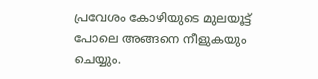പ്രവേശം കോഴിയുടെ മുലയൂട്ട്‌ പോലെ അങ്ങനെ നീളുകയും ചെയ്യും.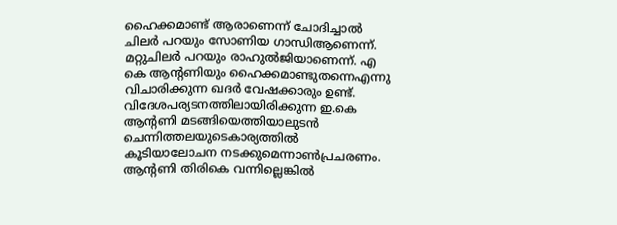ഹൈക്കമാണ്ട്‌ ആരാണെന്ന്‌ ചോദിച്ചാല്‍ ചിലര്‍ പറയും സോണിയ ഗാന്ധിആണെന്ന്‌. മറ്റുചിലര്‍ പറയും രാഹുല്‍ജിയാണെന്ന്‌. എ കെ ആന്റണിയും ഹൈക്കമാണ്ടുതന്നെഎന്നു വിചാരിക്കുന്ന ഖദര്‍ വേഷക്കാരും ഉണ്ട്‌. വിദേശപര്യടനത്തിലായിരിക്കുന്ന ഇ.കെ ആന്റണി മടങ്ങിയെത്തിയാലുടന്‍ ചെന്നിത്തലയുടെകാര്യത്തില്‍ കൂടിയാലോചന നടക്കുമെന്നാണ്‍പ്രചരണം. ആന്റണി തിരികെ വന്നില്ലെങ്കില്‍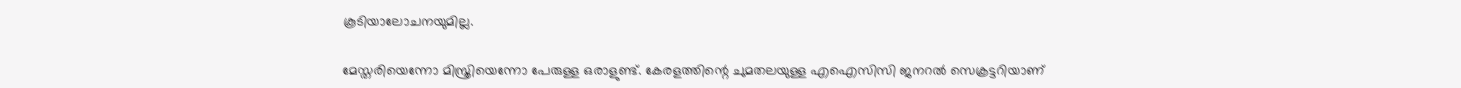കൂടിയാലോചനയുമില്ല.

മേസ്തരിയെന്നോ മിസ്ത്രിയെന്നോ പേരുള്ള ഒരാളുണ്ട്‌. കേരളത്തിന്റെ ചുമതലയുള്ള എഐസിസി ജനറല്‍ സെക്രട്ടറിയാണ്‌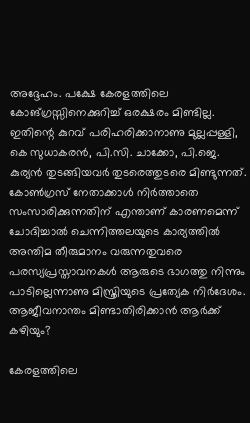അദ്ദേഹം. പക്ഷേ കേരളത്തിലെ കോങ്ഗ്രസ്സിനെക്കുറിച്ച്‌ ഒരക്ഷരം മിണ്ടില്ല. ഇതിന്റെ കുറവ്‌ പരിഹരിക്കാനാണു മുല്ലപ്പള്ളി, കെ സുധാകരന്‍, പി.സി. ചാക്കോ, പി.ജെ. കുര്യന്‍ തുടങ്ങിയവര്‍ തുടരെത്തുടരെ മിണ്ടുന്നത്‌. കോണ്‍ഗ്രസ്‌ നേതാക്കാള്‍ നിര്‍ത്താതെ സംസാരിക്കുന്നതിന്‌ എന്താണ്‌ കാരണമെന്ന്‌ ചോദിച്ചാല്‍ ചെന്നിത്തലയുടെ കാര്യത്തില്‍ അന്തിമ തീരുമാനം വരുന്നതുവരെ പരസ്യപ്രസ്താവനകള്‍ ആരുടെ ഭാഗത്തു നിന്നും പാടില്ലെന്നാണു മിസ്ത്രിയുടെ പ്രത്യേക നിര്‍ദേശം. ആജീവനാന്തം മിണ്ടാതിരിക്കാന്‍ ആര്‍ക്ക്‌ കഴിയും?

കേരളത്തിലെ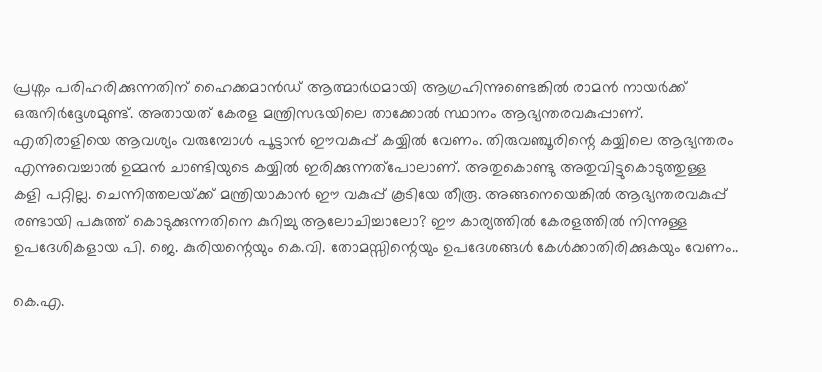പ്രശ്നം പരിഹരിക്കുന്നതിന്‌ ഹൈക്കമാന്‍ഡ്‌ ആത്മാര്‍ഥമായി ആഗ്രഹിന്നുണ്ടെങ്കില്‍ രാമന്‍ നായര്‍ക്ക്‌ ഒരുനിര്‍ദ്ദേശമുണ്ട്‌. അതായത്‌ കേരള മന്ത്രിസഭയിലെ താക്കോല്‍ സ്ഥാനം ആഭ്യന്തരവകുപ്പാണ്‌. എതിരാളിയെ ആവശ്യം വരുമ്പോള്‍ പൂട്ടാന്‍ ഈവകുപ്പ്‌ കയ്യില്‍ വേണം. തിരുവഞ്ചൂരിന്റെ കയ്യിലെ ആഭ്യന്തരം എന്നുവെച്ചാല്‍ ഉമ്മന്‍ ചാണ്ടിയുടെ കയ്യില്‍ ഇരിക്കുന്നത്പോലാണ്‌. അതുകൊണ്ടു അതുവിട്ടുകൊടുത്തുള്ള കളി പറ്റില്ല. ചെന്നിത്തലയ്‌ക്ക്‌ മന്ത്രിയാകാന്‍ ഈ വകുപ്പ്‌ കൂടിയേ തീരൂ. അങ്ങനെയെങ്കില്‍ ആഭ്യന്തരവകുപ്പ്‌ രണ്ടായി പകുത്ത്‌ കൊടുക്കുന്നതിനെ കുറിച്ചു ആലോചിച്ചാലോ? ഈ കാര്യത്തില്‍ കേരളത്തില്‍ നിന്നുള്ള ഉപദേശികളായ പി. ജെ. കുരിയന്റെയും കെ.വി. തോമസ്സിന്റെയും ഉപദേശങ്ങള്‍ കേള്‍ക്കാതിരിക്കുകയും വേണം..

കെ.എ.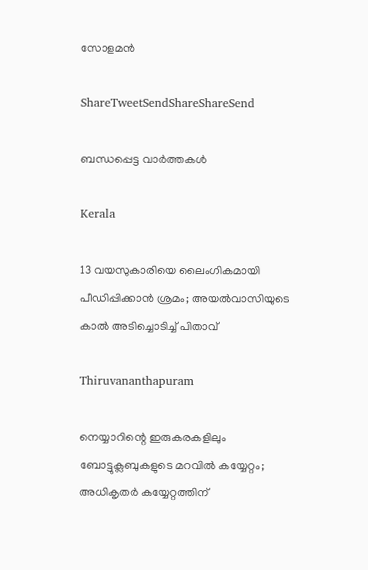സോളമന്‍

ShareTweetSendShareShareSend

ബന്ധപ്പെട്ട വാര്‍ത്തകള്‍

Kerala

13 വയസുകാരിയെ ലൈംഗികമായി പീഡിപ്പിക്കാൻ ശ്രമം; അയല്‍വാസിയുടെ കാല്‍ അടിച്ചൊടിച്ച് പിതാവ്

Thiruvananthapuram

നെയ്യാറിന്റെ ഇരുകരകളിലും ബോട്ടുക്ലബുകളുടെ മറവില്‍ കയ്യേറ്റം; അധികൃതര്‍ കയ്യേറ്റത്തിന്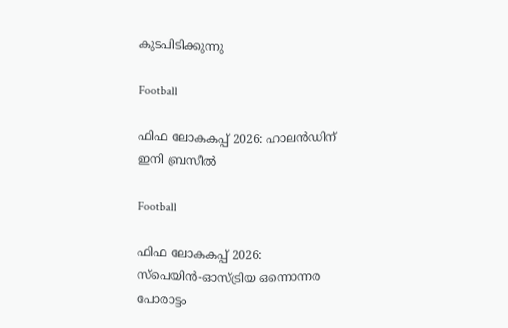കുടപിടിക്കുന്നു

Football

ഫിഫ ലോകകപ്പ് 2026: ഹാലന്‍ഡിന് ഇനി ബ്രസീല്‍

Football

ഫിഫ ലോകകപ്പ് 2026: സ്‌പെയിന്‍-ഓസ്ട്രിയ ഒന്നൊന്നര പോരാട്ടം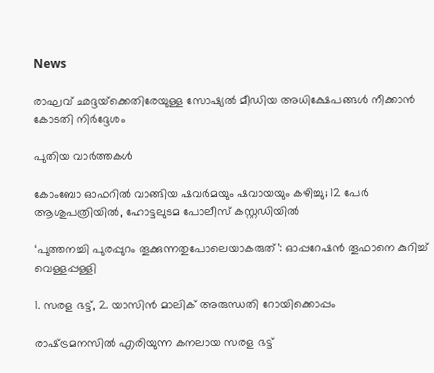News

രാഘവ് ഛദ്ദയ്‌ക്കെതിരേയുള്ള സോഷ്യൽ മീഡിയ അധിക്ഷേപങ്ങൾ നീക്കാൻ കോടതി നിർദ്ദേശം

പുതിയ വാര്‍ത്തകള്‍

കോംബോ ഓഫറിൽ വാങ്ങിയ ഷവർമയും ഷവായയും കഴിച്ചു; 12 പേർ ആശുപത്രിയിൽ, ഹോട്ടലുടമ പോലീസ് കസ്റ്റഡിയിൽ

‘പുത്തനച്ചി പുരപ്പുറം തൂക്കുന്നതുപോലെയാകരുത്’: ഓപ്പറേഷൻ തൂഫാനെ കുറിച്ച് വെള്ളപ്പള്ളി

1. സരള ഭട്ട്, 2. യാസിന്‍ മാലിക് അരുന്ധതി റോയിക്കൊപ്പം

രാഷ്‌ട്രമനസില്‍ എരിയുന്ന കനലായ സരള ഭട്ട്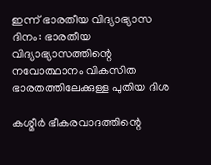ഇന്ന് ഭാരതീയ വിദ്യാഭ്യാസ ദിനം: ഭാരതീയ വിദ്യാഭ്യാസത്തിന്റെ നവോത്ഥാനം വികസിത ഭാരതത്തിലേക്കുള്ള പുതിയ ദിശ

കശ്മീര്‍ ഭീകരവാദത്തിന്റെ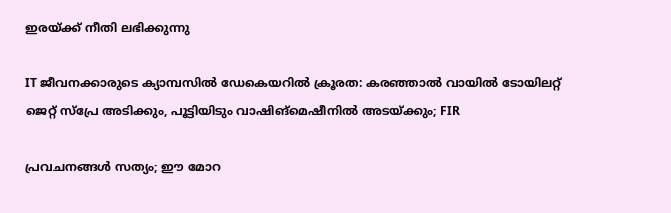ഇരയ്‌ക്ക് നീതി ലഭിക്കുന്നു

IT ജീവനക്കാരുടെ ക്യാമ്പസിൽ ഡേകെയറിൽ ക്രൂരത: കരഞ്ഞാൽ വായിൽ ടോയിലറ്റ് ജെറ്റ് സ്പ്രേ അടിക്കും, പൂട്ടിയിടും വാഷിങ്‌മെഷീനില്‍ അടയ്‌ക്കും; FIR

പ്രവചനങ്ങള്‍ സത്യം; ഈ മോറ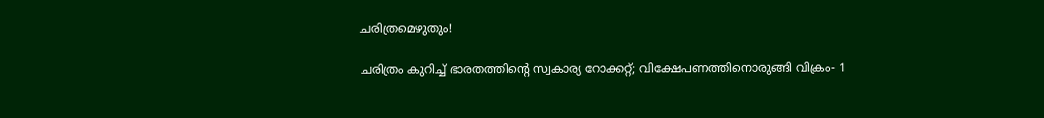ചരിത്രമെഴുതും!

ചരിത്രം കുറിച്ച് ഭാരതത്തിന്റെ സ്വകാര്യ റോക്കറ്റ്; വിക്ഷേപണത്തിനൊരുങ്ങി വിക്രം- 1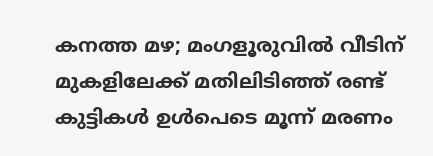കനത്ത മഴ; മംഗളൂരുവില്‍ വീടിന് മുകളിലേക്ക് മതിലിടിഞ്ഞ് രണ്ട് കുട്ടികള്‍ ഉള്‍പെടെ മൂന്ന് മരണം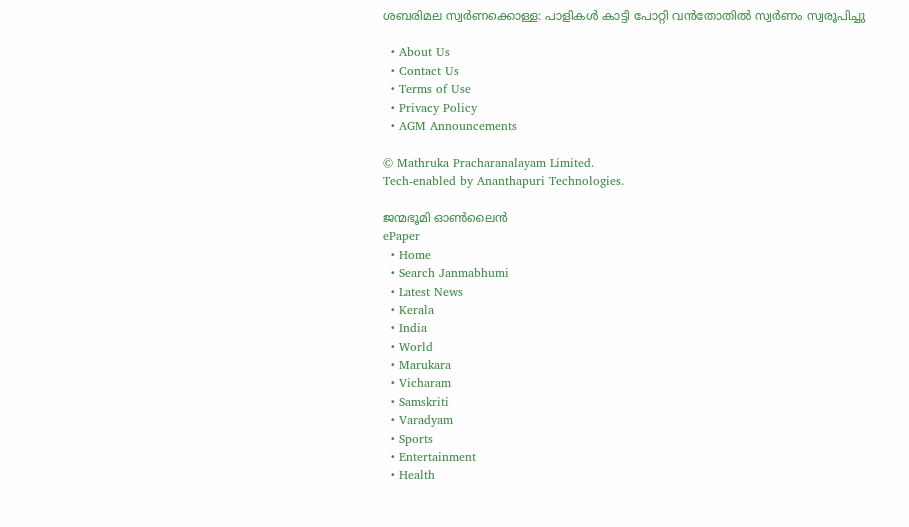ശബരിമല സ്വര്‍ണക്കൊള്ള: പാളികള്‍ കാട്ടി പോറ്റി വന്‍തോതില്‍ സ്വര്‍ണം സ്വരൂപിച്ചു

  • About Us
  • Contact Us
  • Terms of Use
  • Privacy Policy
  • AGM Announcements

© Mathruka Pracharanalayam Limited.
Tech-enabled by Ananthapuri Technologies.

ജന്മഭൂമി ഓണ്‍ലൈന്‍
ePaper
  • Home
  • Search Janmabhumi
  • Latest News
  • Kerala
  • India
  • World
  • Marukara
  • Vicharam
  • Samskriti
  • Varadyam
  • Sports
  • Entertainment
  • Health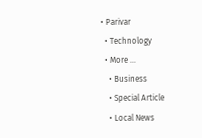• Parivar
  • Technology
  • More …
    • Business
    • Special Article
    • Local News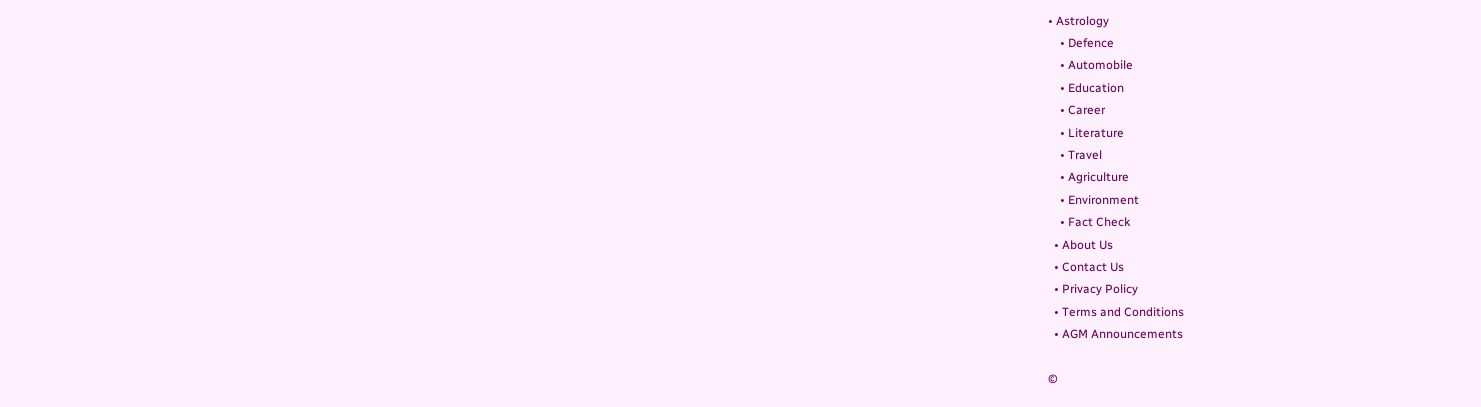• Astrology
    • Defence
    • Automobile
    • Education
    • Career
    • Literature
    • Travel
    • Agriculture
    • Environment
    • Fact Check
  • About Us
  • Contact Us
  • Privacy Policy
  • Terms and Conditions
  • AGM Announcements

©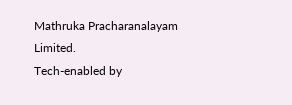Mathruka Pracharanalayam Limited.
Tech-enabled by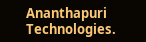Ananthapuri Technologies.